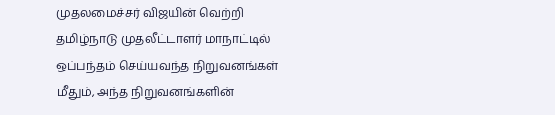முதலமைச்சர் விஜயின் வெற்றி தமிழ்நாடு முதலீட்டாளர் மாநாட்டில் ஒப்பந்தம் செய்யவந்த நிறுவனங்கள் மீதும், அந்த நிறுவனங்களின்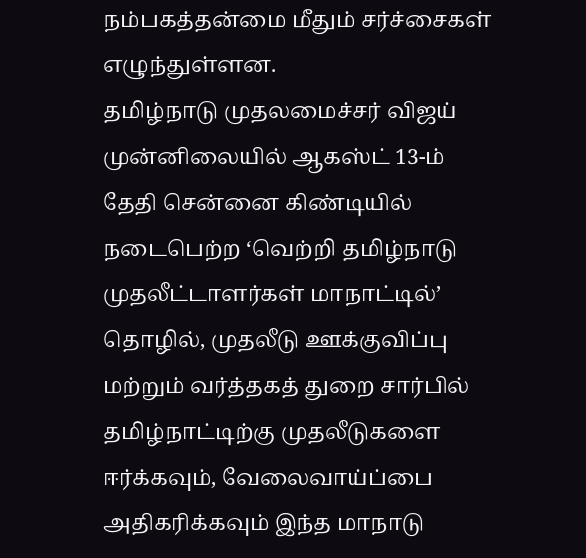நம்பகத்தன்மை மீதும் சர்ச்சைகள் எழுந்துள்ளன.
தமிழ்நாடு முதலமைச்சர் விஜய் முன்னிலையில் ஆகஸ்ட் 13-ம் தேதி சென்னை கிண்டியில் நடைபெற்ற ‘வெற்றி தமிழ்நாடு முதலீட்டாளர்கள் மாநாட்டில்’ தொழில், முதலீடு ஊக்குவிப்பு மற்றும் வர்த்தகத் துறை சார்பில் தமிழ்நாட்டிற்கு முதலீடுகளை ஈர்க்கவும், வேலைவாய்ப்பை அதிகரிக்கவும் இந்த மாநாடு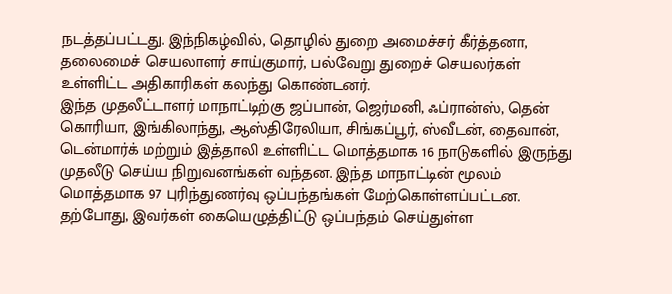நடத்தப்பட்டது. இந்நிகழ்வில், தொழில் துறை அமைச்சர் கீர்த்தனா, தலைமைச் செயலாளர் சாய்குமார், பல்வேறு துறைச் செயலர்கள் உள்ளிட்ட அதிகாரிகள் கலந்து கொண்டனர்.
இந்த முதலீட்டாளர் மாநாட்டிற்கு ஜப்பான், ஜெர்மனி, ஃப்ரான்ஸ், தென் கொரியா, இங்கிலாந்து, ஆஸ்திரேலியா, சிங்கப்பூர், ஸ்வீடன், தைவான், டென்மார்க் மற்றும் இத்தாலி உள்ளிட்ட மொத்தமாக 16 நாடுகளில் இருந்து முதலீடு செய்ய நிறுவனங்கள் வந்தன. இந்த மாநாட்டின் மூலம் மொத்தமாக 97 புரிந்துணர்வு ஒப்பந்தங்கள் மேற்கொள்ளப்பட்டன.
தற்போது, இவர்கள் கையெழுத்திட்டு ஒப்பந்தம் செய்துள்ள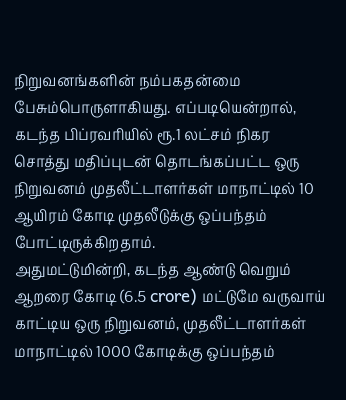நிறுவனங்களின் நம்பகதன்மை பேசும்பொருளாகியது. எப்படியென்றால், கடந்த பிப்ரவரியில் ரூ.1 லட்சம் நிகர சொத்து மதிப்புடன் தொடங்கப்பட்ட ஒரு நிறுவனம் முதலீட்டாளர்கள் மாநாட்டில் 10 ஆயிரம் கோடி முதலீடுக்கு ஒப்பந்தம் போட்டிருக்கிறதாம்.
அதுமட்டுமின்றி, கடந்த ஆண்டு வெறும் ஆறரை கோடி (6.5 crore) மட்டுமே வருவாய் காட்டிய ஒரு நிறுவனம், முதலீட்டாளர்கள் மாநாட்டில் 1000 கோடிக்கு ஒப்பந்தம்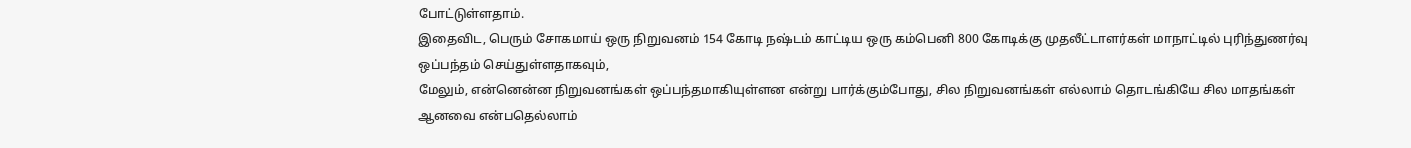போட்டுள்ளதாம்.
இதைவிட, பெரும் சோகமாய் ஒரு நிறுவனம் 154 கோடி நஷ்டம் காட்டிய ஒரு கம்பெனி 800 கோடிக்கு முதலீட்டாளர்கள் மாநாட்டில் புரிந்துணர்வு ஒப்பந்தம் செய்துள்ளதாகவும்,
மேலும், என்னென்ன நிறுவனங்கள் ஒப்பந்தமாகியுள்ளன என்று பார்க்கும்போது, சில நிறுவனங்கள் எல்லாம் தொடங்கியே சில மாதங்கள் ஆனவை என்பதெல்லாம்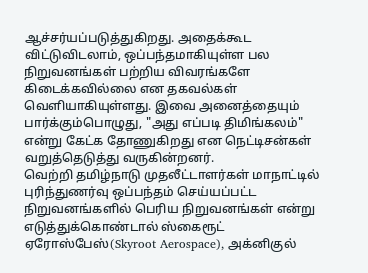ஆச்சர்யப்படுத்துகிறது. அதைக்கூட விட்டுவிடலாம், ஒப்பந்தமாகியுள்ள பல நிறுவனங்கள் பற்றிய விவரங்களே கிடைக்கவில்லை என தகவல்கள் வெளியாகியுள்ளது. இவை அனைத்தையும் பார்க்கும்பொழுது, "அது எப்படி திமிங்கலம்" என்று கேட்க தோணுகிறது என நெட்டிசன்கள் வறுத்தெடுத்து வருகின்றனர்.
வெற்றி தமிழ்நாடு முதலீட்டாளர்கள் மாநாட்டில் புரிந்துணர்வு ஒப்பந்தம் செய்யப்பட்ட நிறுவனங்களில் பெரிய நிறுவனங்கள் என்று எடுத்துக்கொண்டால் ஸ்கைரூட் ஏரோஸ்பேஸ்(Skyroot Aerospace), அக்னிகுல்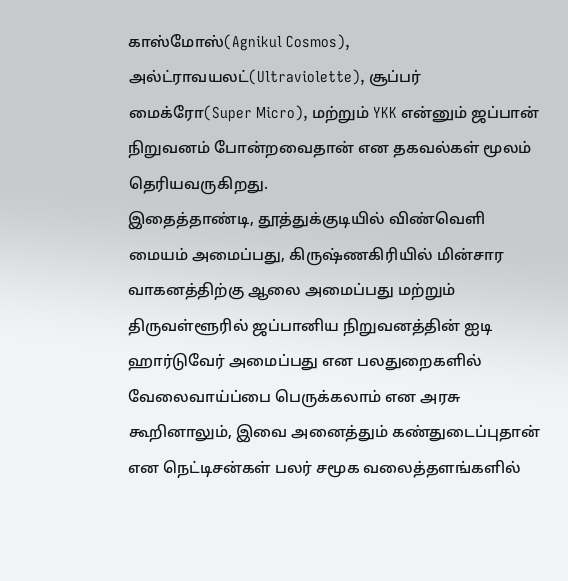காஸ்மோஸ்(Agnikul Cosmos), அல்ட்ராவயலட்(Ultraviolette), சூப்பர் மைக்ரோ(Super Micro), மற்றும் YKK என்னும் ஜப்பான் நிறுவனம் போன்றவைதான் என தகவல்கள் மூலம் தெரியவருகிறது.
இதைத்தாண்டி, தூத்துக்குடியில் விண்வெளி மையம் அமைப்பது, கிருஷ்ணகிரியில் மின்சார வாகனத்திற்கு ஆலை அமைப்பது மற்றும் திருவள்ளூரில் ஜப்பானிய நிறுவனத்தின் ஐடி ஹார்டுவேர் அமைப்பது என பலதுறைகளில் வேலைவாய்ப்பை பெருக்கலாம் என அரசு கூறினாலும், இவை அனைத்தும் கண்துடைப்புதான் என நெட்டிசன்கள் பலர் சமூக வலைத்தளங்களில்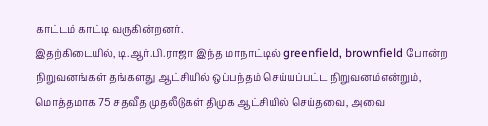காட்டம் காட்டி வருகின்றனர்.
இதற்கிடையில், டி.ஆர்.பி.ராஜா இந்த மாநாட்டில் greenfield, brownfield போன்ற நிறுவனங்கள் தங்களது ஆட்சியில் ஒப்பந்தம் செய்யப்பட்ட நிறுவனம்என்றும், மொத்தமாக 75 சதவீத முதலீடுகள் திமுக ஆட்சியில் செய்தவை, அவை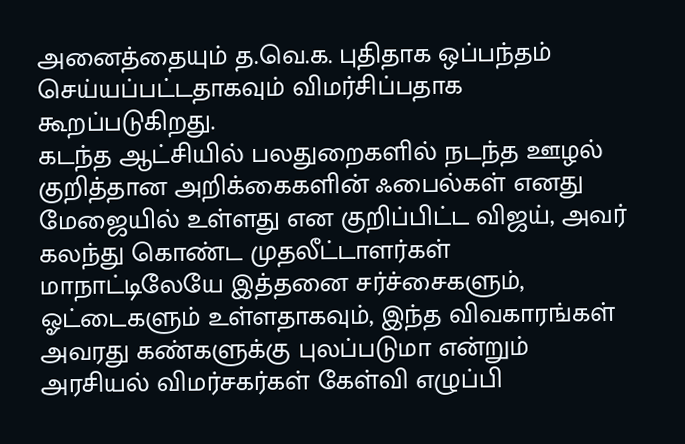அனைத்தையும் த.வெ.க. புதிதாக ஒப்பந்தம் செய்யப்பட்டதாகவும் விமர்சிப்பதாக கூறப்படுகிறது.
கடந்த ஆட்சியில் பலதுறைகளில் நடந்த ஊழல் குறித்தான அறிக்கைகளின் ஃபைல்கள் எனது மேஜையில் உள்ளது என குறிப்பிட்ட விஜய், அவர் கலந்து கொண்ட முதலீட்டாளர்கள் மாநாட்டிலேயே இத்தனை சர்ச்சைகளும், ஓட்டைகளும் உள்ளதாகவும், இந்த விவகாரங்கள் அவரது கண்களுக்கு புலப்படுமா என்றும் அரசியல் விமர்சகர்கள் கேள்வி எழுப்பி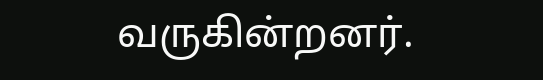வருகின்றனர்.